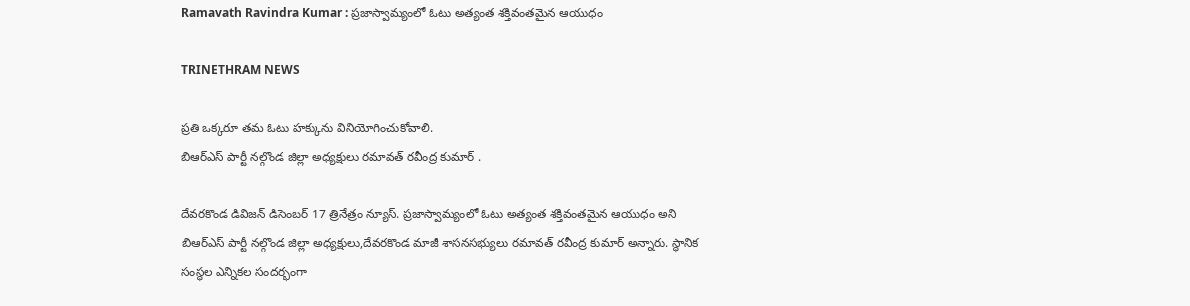Ramavath Ravindra Kumar : ప్రజాస్వామ్యంలో ఓటు అత్యంత శక్తివంతమైన ఆయుధం

TRINETHRAM NEWS

ప్రతి ఒక్కరూ తమ ఓటు హక్కును వినియోగించుకోవాలి.
బిఆర్ఎస్ పార్టీ నల్గొండ జిల్లా అధ్యక్షులు రమావత్ రవీంద్ర కుమార్ .

దేవరకొండ డివిజన్ డిసెంబర్ 17 త్రినేత్రం న్యూస్. ప్రజాస్వామ్యంలో ఓటు అత్యంత శక్తివంతమైన ఆయుధం అని బిఆర్ఎస్ పార్టీ నల్గొండ జిల్లా అధ్యక్షులు,దేవరకొండ మాజీ శాసనసభ్యులు రమావత్ రవీంద్ర కుమార్ అన్నారు. స్థానిక సంస్థల ఎన్నికల సందర్భంగా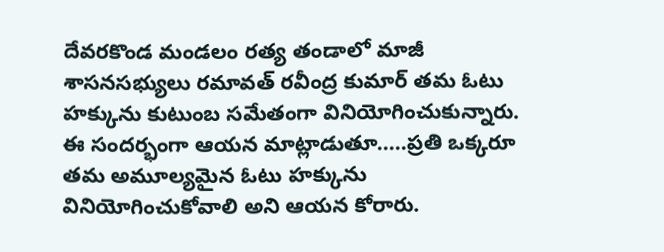దేవరకొండ మండలం రత్య తండాలో మాజీ శాసనసభ్యులు రమావత్ రవీంద్ర కుమార్ తమ ఓటు హక్కును కుటుంబ సమేతంగా వినియోగించుకున్నారు. ఈ సందర్భంగా ఆయన మాట్లాడుతూ…..ప్రతి ఒక్కరూ తమ అమూల్యమైన ఓటు హక్కును వినియోగించుకోవాలి అని ఆయన కోరారు.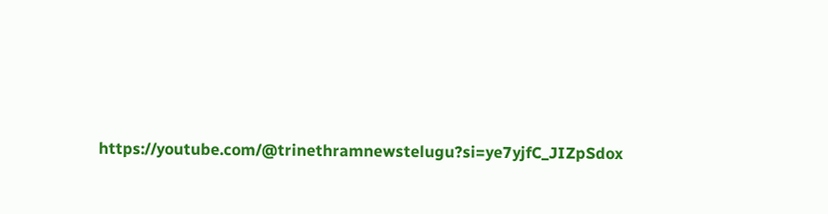https://youtube.com/@trinethramnewstelugu?si=ye7yjfC_JIZpSdox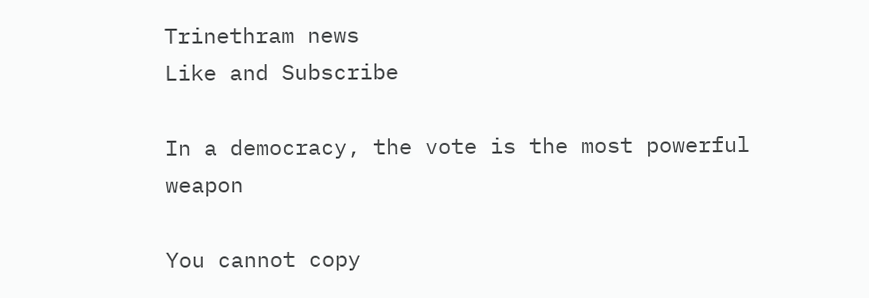Trinethram news
Like and Subscribe

In a democracy, the vote is the most powerful weapon

You cannot copy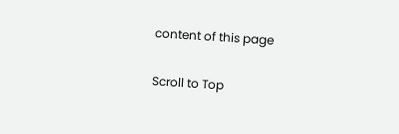content of this page

Scroll to Top